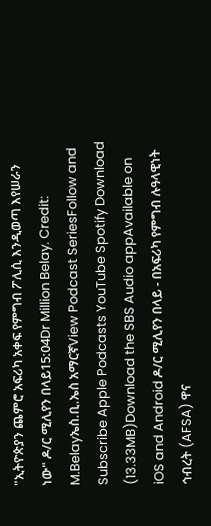"ኢትዮጵያን ጨምሮ አፍሪካ አቀፍ የምግብ ፖሊሲ እንዲወጣ እየሠራን ነው" ዶ/ር ሚሊየን በላይ15:04Dr Million Belay. Credit: M.Belayኤስ.ቢ.ኤስ አማርኛView Podcast SeriesFollow and Subscribe Apple Podcasts YouTube Spotify Download (13.33MB)Download the SBS Audio appAvailable on iOS and Android ዶ/ር ሚሊየን በላይ - በአፍሪካ የምግብ ሉዓላዊነት ኅብረት (AFSA) ዋና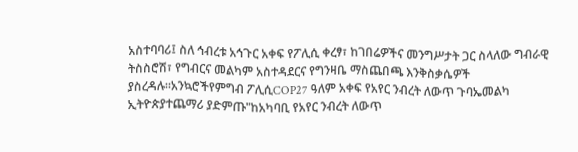አስተባባሪ፤ ስለ ኅብረቱ አኅጉር አቀፍ የፖሊሲ ቀረፃ፣ ከገበሬዎችና መንግሥታት ጋር ስላለው ግብራዊ ትስስሮሽ፣ የግብርና መልካም አስተዳደርና የግንዛቤ ማስጨበጫ እንቅስቃሴዎች ያስረዳሉ።አንኳሮችየምግብ ፖሊሲCOP27 ዓለም አቀፍ የአየር ንብረት ለውጥ ጉባኤመልካ ኢትዮጵያተጨማሪ ያድምጡ"ከአካባቢ የአየር ንብረት ለውጥ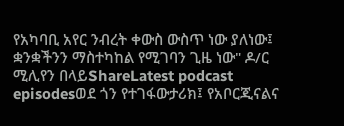የአካባቢ አየር ንብረት ቀውስ ውስጥ ነው ያለነው፤ ቋንቋችንን ማስተካከል የሚገባን ጊዜ ነው" ዶ/ር ሚሊየን በላይShareLatest podcast episodesወደ ጎን የተገፋውታሪክ፤ የአቦርጂናልና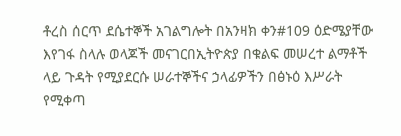ቶረስ ሰርጥ ደሴተኞች አገልግሎት በአንዛክ ቀን#109 ዕድሜያቸው እየገፋ ስላሉ ወላጆች መናገርበኢትዮጵያ በቁልፍ መሠረተ ልማቶች ላይ ጉዳት የሚያደርሱ ሠራተኞችና ኃላፊዎችን በፅኑዕ እሥራት የሚቀጣ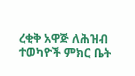ረቂቅ አዋጅ ለሕዝብ ተወካዮች ምክር ቤት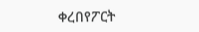ቀረበየፖርት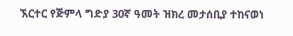ኧርተር የጅምላ ግድያ 30ኛ ዓመት ዝክረ መታሰቢያ ተከናወነ